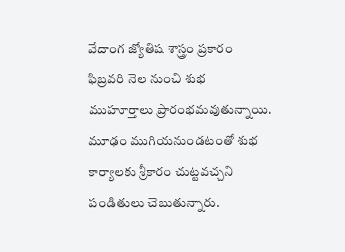వేదాంగ జ్యోతిష శాస్త్రం ప్రకారం ఫిబ్రవరి నెల నుంచి శుభ ముహూర్తాలు ప్రారంభమవుతున్నాయి. మూఢం ముగియనుండటంతో శుభ కార్యాలకు శ్రీకారం చుట్టవచ్చని పండితులు చెబుతున్నారు.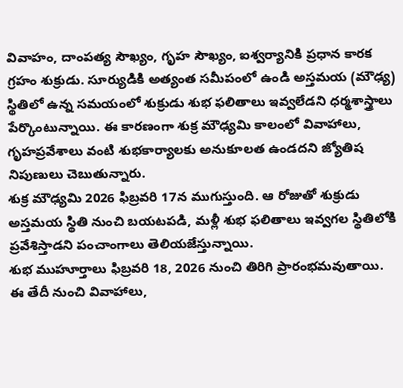వివాహం, దాంపత్య సౌఖ్యం, గృహ సౌఖ్యం, ఐశ్వర్యానికి ప్రధాన కారక గ్రహం శుక్రుడు. సూర్యుడికి అత్యంత సమీపంలో ఉండి అస్తమయ (మౌఢ్య) స్థితిలో ఉన్న సమయంలో శుక్రుడు శుభ ఫలితాలు ఇవ్వలేడని ధర్మశాస్త్రాలు పేర్కొంటున్నాయి. ఈ కారణంగా శుక్ర మౌఢ్యమి కాలంలో వివాహాలు, గృహప్రవేశాలు వంటి శుభకార్యాలకు అనుకూలత ఉండదని జ్యోతిష నిపుణులు చెబుతున్నారు.
శుక్ర మౌఢ్యమి 2026 ఫిబ్రవరి 17న ముగుస్తుంది. ఆ రోజుతో శుక్రుడు అస్తమయ స్థితి నుంచి బయటపడి, మళ్లీ శుభ ఫలితాలు ఇవ్వగల స్థితిలోకి ప్రవేశిస్తాడని పంచాంగాలు తెలియజేస్తున్నాయి.
శుభ ముహూర్తాలు ఫిబ్రవరి 18, 2026 నుంచి తిరిగి ప్రారంభమవుతాయి. ఈ తేదీ నుంచి వివాహాలు,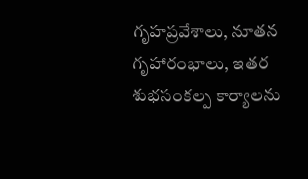గృహప్రవేశాలు, నూతన గృహారంభాలు, ఇతర శుభసంకల్ప కార్యాలను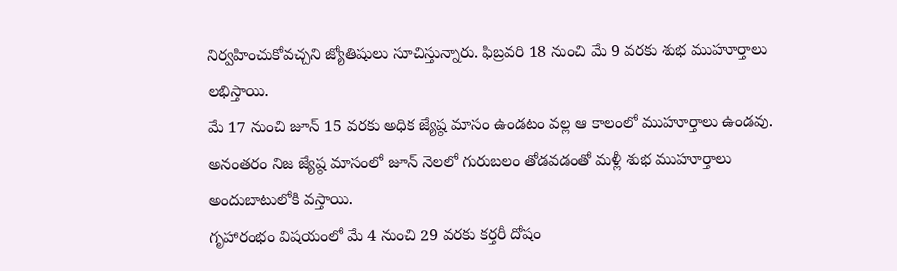నిర్వహించుకోవచ్చని జ్యోతిషులు సూచిస్తున్నారు. ఫిబ్రవరి 18 నుంచి మే 9 వరకు శుభ ముహూర్తాలు లభిస్తాయి.
మే 17 నుంచి జూన్ 15 వరకు అధిక జ్యేష్ఠ మాసం ఉండటం వల్ల ఆ కాలంలో ముహూర్తాలు ఉండవు. అనంతరం నిజ జ్యేష్ఠ మాసంలో జూన్ నెలలో గురుబలం తోడవడంతో మళ్లీ శుభ ముహూర్తాలు అందుబాటులోకి వస్తాయి.
గృహారంభం విషయంలో మే 4 నుంచి 29 వరకు కర్తరీ దోషం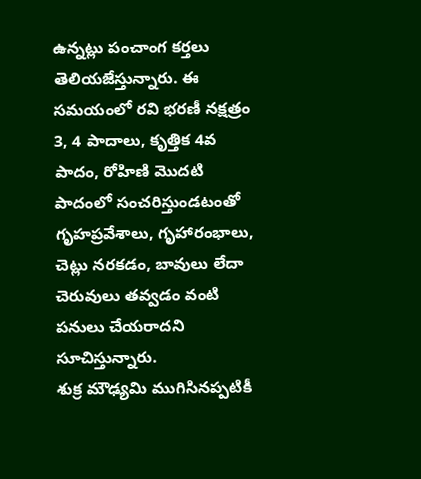ఉన్నట్లు పంచాంగ కర్తలు తెలియజేస్తున్నారు. ఈ సమయంలో రవి భరణీ నక్షత్రం 3, 4 పాదాలు, కృత్తిక 4వ పాదం, రోహిణి మొదటి పాదంలో సంచరిస్తుండటంతో గృహప్రవేశాలు, గృహారంభాలు, చెట్లు నరకడం, బావులు లేదా చెరువులు తవ్వడం వంటి పనులు చేయరాదని సూచిస్తున్నారు.
శుక్ర మౌఢ్యమి ముగిసినప్పటికీ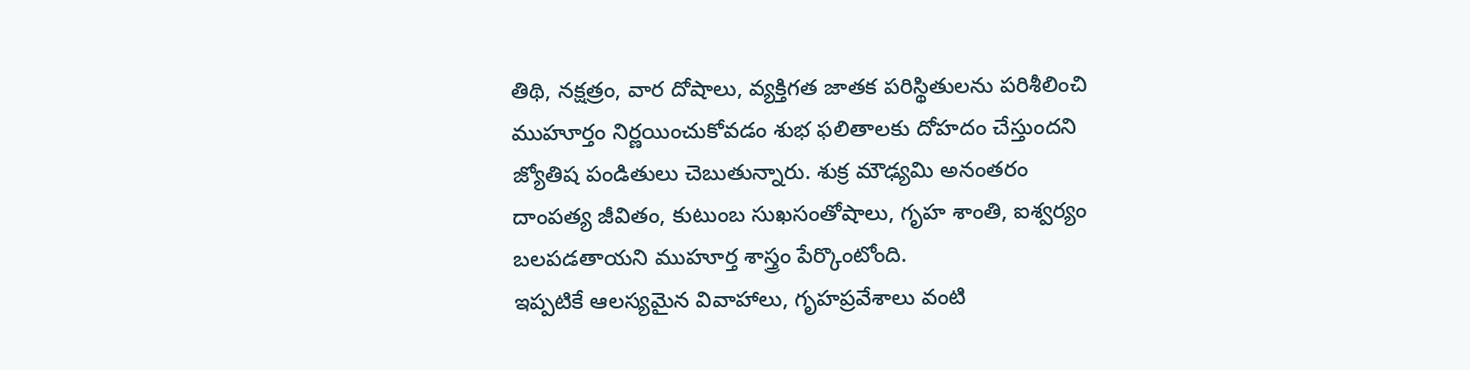తిథి, నక్షత్రం, వార దోషాలు, వ్యక్తిగత జాతక పరిస్థితులను పరిశీలించి ముహూర్తం నిర్ణయించుకోవడం శుభ ఫలితాలకు దోహదం చేస్తుందని జ్యోతిష పండితులు చెబుతున్నారు. శుక్ర మౌఢ్యమి అనంతరం దాంపత్య జీవితం, కుటుంబ సుఖసంతోషాలు, గృహ శాంతి, ఐశ్వర్యం బలపడతాయని ముహూర్త శాస్త్రం పేర్కొంటోంది.
ఇప్పటికే ఆలస్యమైన వివాహాలు, గృహప్రవేశాలు వంటి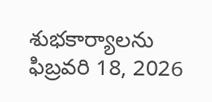శుభకార్యాలను ఫిబ్రవరి 18, 2026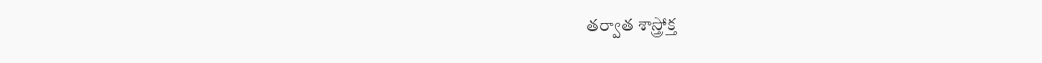తర్వాత శాస్త్రోక్త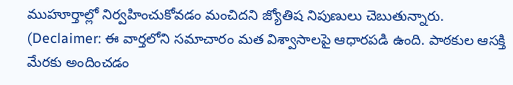ముహూర్తాల్లో నిర్వహించుకోవడం మంచిదని జ్యోతిష నిపుణులు చెబుతున్నారు.
(Declaimer: ఈ వార్తలోని సమాచారం మత విశ్వాసాలపై ఆధారపడి ఉంది. పాఠకుల ఆసక్తి మేరకు అందించడం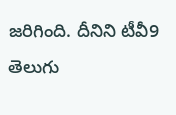జరిగింది. దీనిని టీవీ9 తెలుగు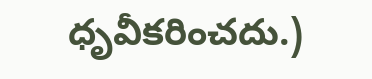ధృవీకరించదు.)